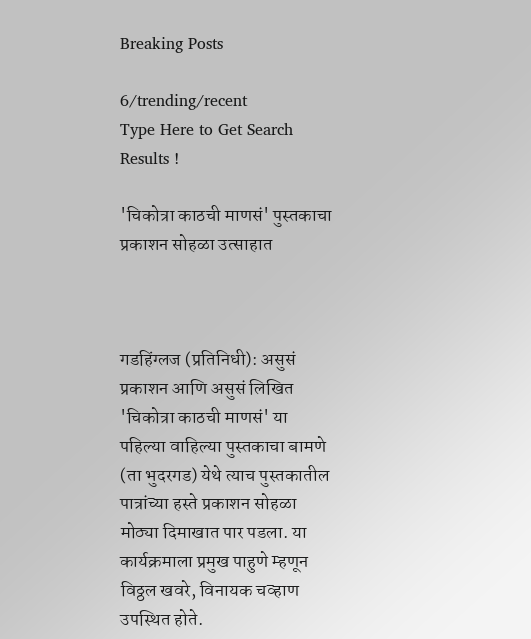Breaking Posts

6/trending/recent
Type Here to Get Search Results !

'चिकोत्रा काठची माणसं' पुस्तकाचा प्रकाशन सोहळा उत्साहात



गडहिंग्लज (प्रतिनिधी): असुसं प्रकाशन आणि असुसं लिखित 'चिकोत्रा काठची माणसं' या पहिल्या वाहिल्या पुस्तकाचा बामणे (ता भुदरगड) येथे त्याच पुस्तकातील पात्रांच्या हस्ते प्रकाशन सोहळा मोठ्या दिमाखात पार पडला. या कार्यक्रमाला प्रमुख पाहुणे म्हणून विठ्ठल खवरे, विनायक चव्हाण उपस्थित होते.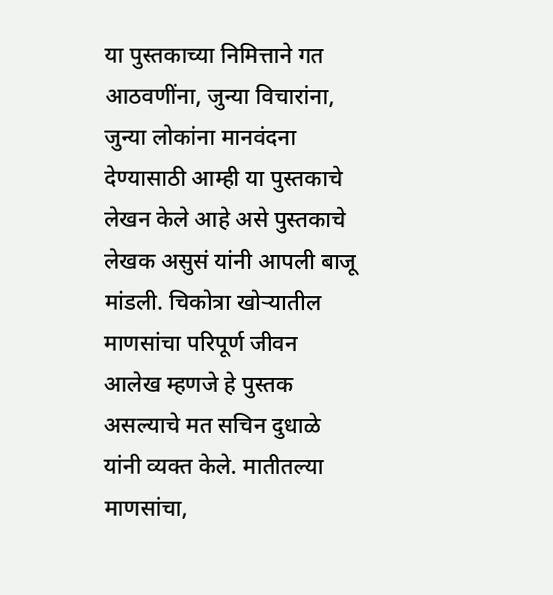या पुस्तकाच्या निमित्ताने गत आठवणींना, जुन्या विचारांना, जुन्या लोकांना मानवंदना देण्यासाठी आम्ही या पुस्तकाचे लेखन केले आहे असे पुस्तकाचे लेखक असुसं यांनी आपली बाजू मांडली. चिकोत्रा खोऱ्यातील माणसांचा परिपूर्ण जीवन आलेख म्हणजे हे पुस्तक असल्याचे मत सचिन दुधाळे यांनी व्यक्त केले. मातीतल्या माणसांचा,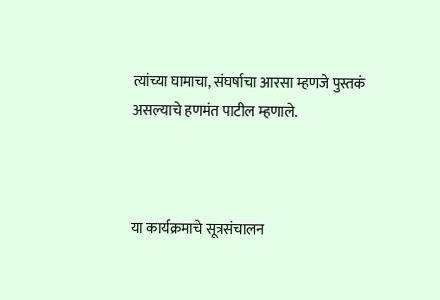त्यांच्या घामाचा, संघर्षाचा आरसा म्हणजे पुस्तकं असल्याचे हणमंत पाटील म्हणाले.



या कार्यक्रमाचे सूत्रसंचालन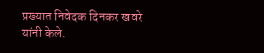प्रख्यात निवेदक दिनकर खवरे यांनी केले.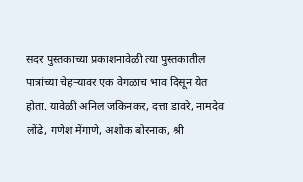सदर पुस्तकाच्या प्रकाशनावेळी त्या पुस्तकातील पात्रांच्या चेहऱ्यावर एक वेगळाच भाव दिसून येत होता. यावेळी अनिल जकिनकर, दत्ता डावरे, नामदेव लोंढे, गणेश मेंगाणे, अशोक बोरनाक, श्री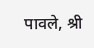पावले, श्री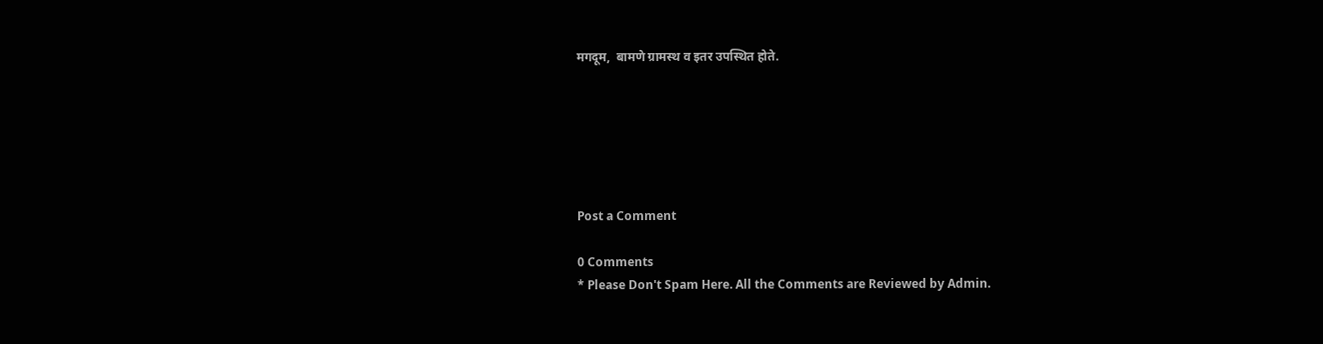मगदूम,  बामणे ग्रामस्थ व इतर उपस्थित होते.






Post a Comment

0 Comments
* Please Don't Spam Here. All the Comments are Reviewed by Admin.